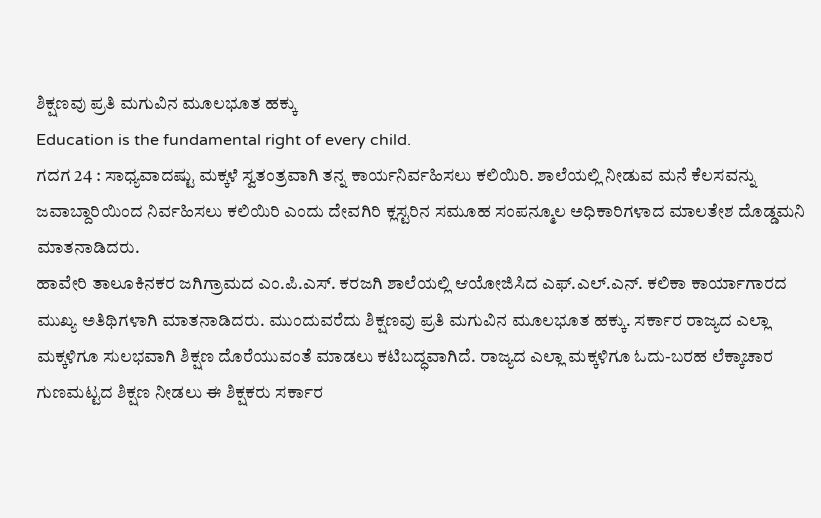ಶಿಕ್ಷಣವು ಪ್ರತಿ ಮಗುವಿನ ಮೂಲಭೂತ ಹಕ್ಕು
Education is the fundamental right of every child.
ಗದಗ 24 : ಸಾಧ್ಯವಾದಷ್ಟು ಮಕ್ಕಳೆ ಸ್ವತಂತ್ರವಾಗಿ ತನ್ನ ಕಾರ್ಯನಿರ್ವಹಿಸಲು ಕಲಿಯಿರಿ. ಶಾಲೆಯಲ್ಲಿ ನೀಡುವ ಮನೆ ಕೆಲಸವನ್ನು ಜವಾಬ್ದಾರಿಯಿಂದ ನಿರ್ವಹಿಸಲು ಕಲಿಯಿರಿ ಎಂದು ದೇವಗಿರಿ ಕ್ಲಸ್ಟರಿನ ಸಮೂಹ ಸಂಪನ್ಮೂಲ ಅಧಿಕಾರಿಗಳಾದ ಮಾಲತೇಶ ದೊಡ್ಡಮನಿ ಮಾತನಾಡಿದರು.
ಹಾವೇರಿ ತಾಲೂಕಿನಕರ ಜಗಿಗ್ರಾಮದ ಎಂ.ಪಿ.ಎಸ್. ಕರಜಗಿ ಶಾಲೆಯಲ್ಲಿ ಆಯೋಜಿಸಿದ ಎಫ್.ಎಲ್.ಎನ್. ಕಲಿಕಾ ಕಾರ್ಯಾಗಾರದ ಮುಖ್ಯ ಅತಿಥಿಗಳಾಗಿ ಮಾತನಾಡಿದರು. ಮುಂದುವರೆದು ಶಿಕ್ಷಣವು ಪ್ರತಿ ಮಗುವಿನ ಮೂಲಭೂತ ಹಕ್ಕು. ಸರ್ಕಾರ ರಾಜ್ಯದ ಎಲ್ಲಾ ಮಕ್ಕಳಿಗೂ ಸುಲಭವಾಗಿ ಶಿಕ್ಷಣ ದೊರೆಯುವಂತೆ ಮಾಡಲು ಕಟಿಬದ್ಧವಾಗಿದೆ. ರಾಜ್ಯದ ಎಲ್ಲಾ ಮಕ್ಕಳಿಗೂ ಓದು-ಬರಹ ಲೆಕ್ಕಾಚಾರ ಗುಣಮಟ್ಟದ ಶಿಕ್ಷಣ ನೀಡಲು ಈ ಶಿಕ್ಷಕರು ಸರ್ಕಾರ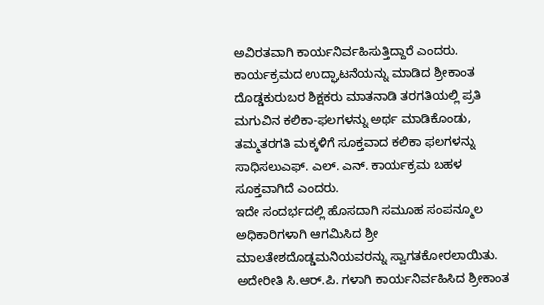ಅವಿರತವಾಗಿ ಕಾರ್ಯನಿರ್ವಹಿಸುತ್ತಿದ್ದಾರೆ ಎಂದರು.
ಕಾರ್ಯಕ್ರಮದ ಉದ್ಘಾಟನೆಯನ್ನು ಮಾಡಿದ ಶ್ರೀಕಾಂತ ದೊಡ್ಡಕುರುಬರ ಶಿಕ್ಷಕರು ಮಾತನಾಡಿ ತರಗತಿಯಲ್ಲಿ ಪ್ರತಿ ಮಗುವಿನ ಕಲಿಕಾ-ಫಲಗಳನ್ನು ಅರ್ಥ ಮಾಡಿಕೊಂಡು, ತಮ್ಮತರಗತಿ ಮಕ್ಕಳಿಗೆ ಸೂಕ್ತವಾದ ಕಲಿಕಾ ಫಲಗಳನ್ನು ಸಾಧಿಸಲುಎಫ್. ಎಲ್. ಎನ್. ಕಾರ್ಯಕ್ರಮ ಬಹಳ ಸೂಕ್ತವಾಗಿದೆ ಎಂದರು.
ಇದೇ ಸಂದರ್ಭದಲ್ಲಿ ಹೊಸದಾಗಿ ಸಮೂಹ ಸಂಪನ್ಮೂಲ ಅಧಿಕಾರಿಗಳಾಗಿ ಆಗಮಿಸಿದ ಶ್ರೀ ಮಾಲತೇಶದೊಡ್ಡಮನಿಯವರನ್ನು ಸ್ವಾಗತಕೋರಲಾಯಿತು. ಅದೇರೀತಿ ಸಿ.ಆರ್.ಪಿ. ಗಳಾಗಿ ಕಾರ್ಯನಿರ್ವಹಿಸಿದ ಶ್ರೀಕಾಂತ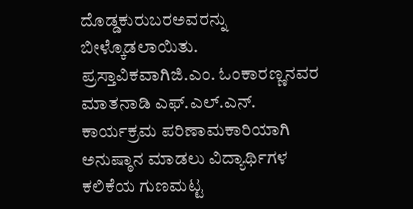ದೊಡ್ಡಕುರುಬರಅವರನ್ನು ಬೀಳ್ಕೊಡಲಾಯಿತು.
ಪ್ರಸ್ತಾವಿಕವಾಗಿಜಿ.ಎಂ. ಓಂಕಾರಣ್ಣನವರ ಮಾತನಾಡಿ ಎಫ್.ಎಲ್.ಎನ್. ಕಾರ್ಯಕ್ರಮ ಪರಿಣಾಮಕಾರಿಯಾಗಿ ಅನುಷ್ಠಾನ ಮಾಡಲು ವಿದ್ಯಾರ್ಥಿಗಳ ಕಲಿಕೆಯ ಗುಣಮಟ್ಟ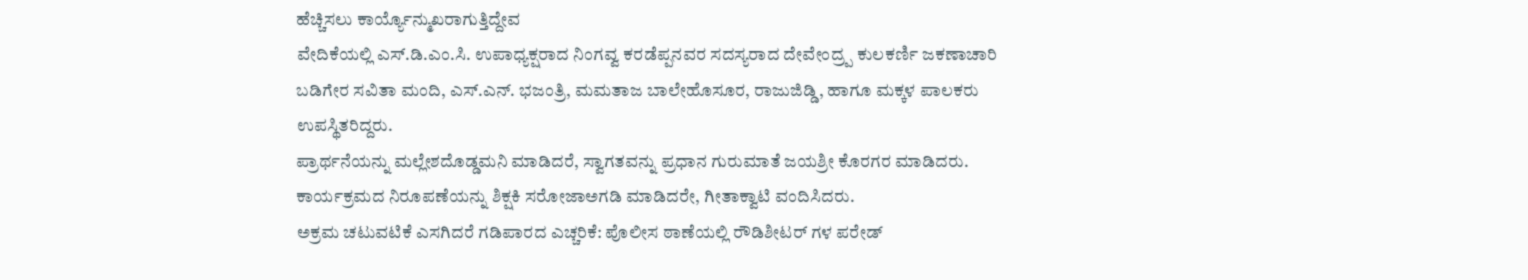ಹೆಚ್ಚಿಸಲು ಕಾರ್ಯ್ಯೊನ್ಮುಖರಾಗುತ್ತಿದ್ದೇವ
ವೇದಿಕೆಯಲ್ಲಿ ಎಸ್.ಡಿ.ಎಂ.ಸಿ. ಉಪಾಧ್ಯಕ್ಷರಾದ ನಿಂಗವ್ವ ಕರಡೆಪ್ಪನವರ ಸದಸ್ಯರಾದ ದೇವೇಂದ್ರ್ಪ ಕುಲಕರ್ಣಿ ಜಕಣಾಚಾರಿ ಬಡಿಗೇರ ಸವಿತಾ ಮಂದಿ, ಎಸ್.ಎನ್. ಭಜಂತ್ರಿ, ಮಮತಾಜ ಬಾಲೇಹೊಸೂರ, ರಾಜುಜಿಡ್ಡಿ, ಹಾಗೂ ಮಕ್ಕಳ ಪಾಲಕರು ಉಪಸ್ಥಿತರಿದ್ದರು.
ಪ್ರಾರ್ಥನೆಯನ್ನು ಮಲ್ಲೇಶದೊಡ್ಡಮನಿ ಮಾಡಿದರೆ, ಸ್ವಾಗತವನ್ನು ಪ್ರಧಾನ ಗುರುಮಾತೆ ಜಯಶ್ರೀ ಕೊರಗರ ಮಾಡಿದರು. ಕಾರ್ಯಕ್ರಮದ ನಿರೂಪಣೆಯನ್ನು ಶಿಕ್ಷಕಿ ಸರೋಜಾಅಗಡಿ ಮಾಡಿದರೇ, ಗೀತಾಕ್ವಾಟಿ ವಂದಿಸಿದರು.
ಅಕ್ರಮ ಚಟುವಟಿಕೆ ಎಸಗಿದರೆ ಗಡಿಪಾರದ ಎಚ್ಚರಿಕೆ: ಪೊಲೀಸ ಠಾಣೆಯಲ್ಲಿ ರೌಡಿಶೀಟರ್ ಗಳ ಪರೇಡ್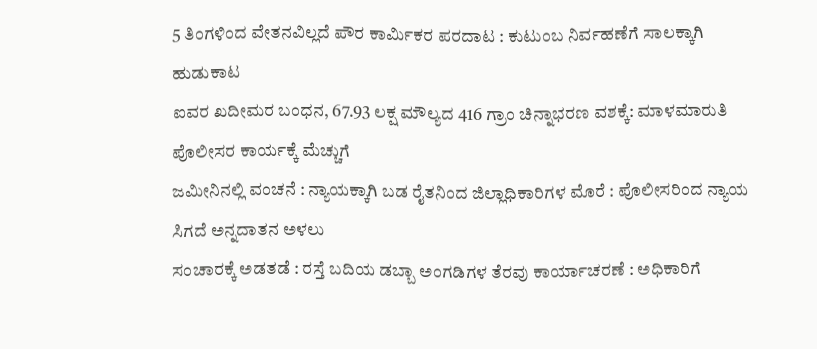5 ತಿಂಗಳಿಂದ ವೇತನವಿಲ್ಲದೆ ಪೌರ ಕಾರ್ಮಿಕರ ಪರದಾಟ : ಕುಟುಂಬ ನಿರ್ವಹಣೆಗೆ ಸಾಲಕ್ಕಾಗಿ ಹುಡುಕಾಟ
ಐವರ ಖದೀಮರ ಬಂಧನ, 67.93 ಲಕ್ಷ ಮೌಲ್ಯದ 416 ಗ್ರಾಂ ಚಿನ್ನಾಭರಣ ವಶಕ್ಕೆ: ಮಾಳಮಾರುತಿ ಪೊಲೀಸರ ಕಾರ್ಯಕ್ಕೆ ಮೆಚ್ಚುಗೆ
ಜಮೀನಿನಲ್ಲಿ ವಂಚನೆ : ನ್ಯಾಯಕ್ಕಾಗಿ ಬಡ ರೈತನಿಂದ ಜಿಲ್ಲಾಧಿಕಾರಿಗಳ ಮೊರೆ : ಪೊಲೀಸರಿಂದ ನ್ಯಾಯ ಸಿಗದೆ ಅನ್ನದಾತನ ಅಳಲು
ಸಂಚಾರಕ್ಕೆ ಅಡತಡೆ : ರಸ್ತೆ ಬದಿಯ ಡಬ್ಬಾ ಅಂಗಡಿಗಳ ತೆರವು ಕಾರ್ಯಾಚರಣೆ : ಅಧಿಕಾರಿಗೆ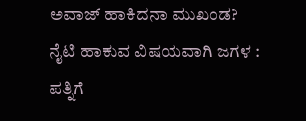ಅವಾಜ್ ಹಾಕಿದನಾ ಮುಖಂಡ?
ನೈಟಿ ಹಾಕುವ ವಿಷಯವಾಗಿ ಜಗಳ : ಪತ್ನಿಗೆ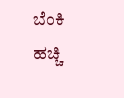ಬೆಂಕಿ ಹಚ್ಚಿ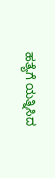ಹತ್ಯೆಗೆ ಯತ್ನಿಸಿದ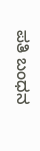ಪತಿ ಬಂಧನ